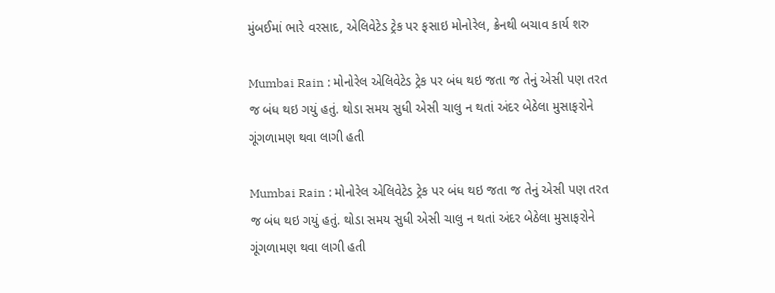મુંબઈમાં ભારે વરસાદ, એલિવેટેડ ટ્રેક પર ફસાઇ મોનોરેલ, ક્રેનથી બચાવ કાર્ય શરુ

Mumbai Rain : મોનોરેલ એલિવેટેડ ટ્રેક પર બંધ થઇ જતા જ તેનું એસી પણ તરત જ બંધ થઇ ગયું હતું. થોડા સમય સુધી એસી ચાલુ ન થતાં અંદર બેઠેલા મુસાફરોને ગૂંગળામણ થવા લાગી હતી

Mumbai Rain : મોનોરેલ એલિવેટેડ ટ્રેક પર બંધ થઇ જતા જ તેનું એસી પણ તરત જ બંધ થઇ ગયું હતું. થોડા સમય સુધી એસી ચાલુ ન થતાં અંદર બેઠેલા મુસાફરોને ગૂંગળામણ થવા લાગી હતી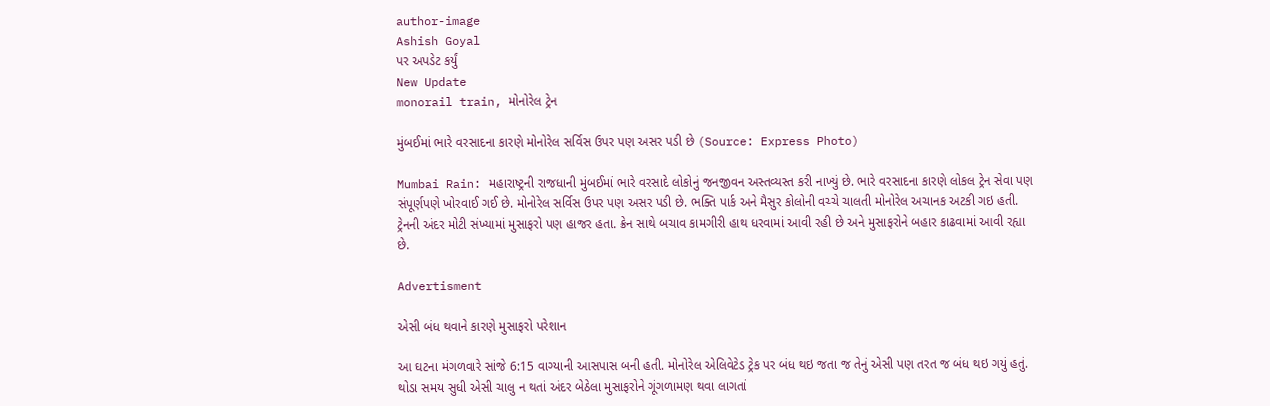author-image
Ashish Goyal
પર અપડેટ કર્યું
New Update
monorail train, મોનોરેલ ટ્રેન

મુંબઈમાં ભારે વરસાદના કારણે મોનોરેલ સર્વિસ ઉપર પણ અસર પડી છે (Source: Express Photo)

Mumbai Rain: મહારાષ્ટ્રની રાજધાની મુંબઈમાં ભારે વરસાદે લોકોનું જનજીવન અસ્તવ્યસ્ત કરી નાખ્યું છે. ભારે વરસાદના કારણે લોકલ ટ્રેન સેવા પણ સંપૂર્ણપણે ખોરવાઈ ગઈ છે. મોનોરેલ સર્વિસ ઉપર પણ અસર પડી છે. ભક્તિ પાર્ક અને મૈસુર કોલોની વચ્ચે ચાલતી મોનોરેલ અચાનક અટકી ગઇ હતી. ટ્રેનની અંદર મોટી સંખ્યામાં મુસાફરો પણ હાજર હતા. ક્રેન સાથે બચાવ કામગીરી હાથ ધરવામાં આવી રહી છે અને મુસાફરોને બહાર કાઢવામાં આવી રહ્યા છે.

Advertisment

એસી બંધ થવાને કારણે મુસાફરો પરેશાન

આ ઘટના મંગળવારે સાંજે 6:15 વાગ્યાની આસપાસ બની હતી. મોનોરેલ એલિવેટેડ ટ્રેક પર બંધ થઇ જતા જ તેનું એસી પણ તરત જ બંધ થઇ ગયું હતું. થોડા સમય સુધી એસી ચાલુ ન થતાં અંદર બેઠેલા મુસાફરોને ગૂંગળામણ થવા લાગતાં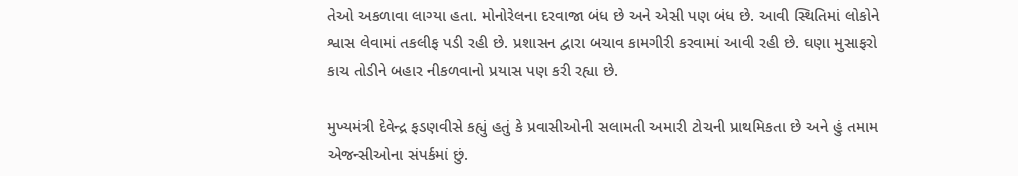તેઓ અકળાવા લાગ્યા હતા. મોનોરેલના દરવાજા બંધ છે અને એસી પણ બંધ છે. આવી સ્થિતિમાં લોકોને શ્વાસ લેવામાં તકલીફ પડી રહી છે. પ્રશાસન દ્વારા બચાવ કામગીરી કરવામાં આવી રહી છે. ઘણા મુસાફરો કાચ તોડીને બહાર નીકળવાનો પ્રયાસ પણ કરી રહ્યા છે.

મુખ્યમંત્રી દેવેન્દ્ર ફડણવીસે કહ્યું હતું કે પ્રવાસીઓની સલામતી અમારી ટોચની પ્રાથમિકતા છે અને હું તમામ એજન્સીઓના સંપર્કમાં છું.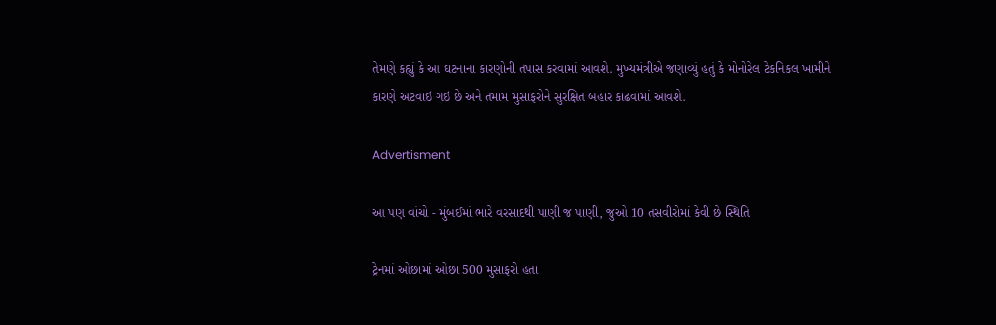તેમણે કહ્યું કે આ ઘટનાના કારણોની તપાસ કરવામાં આવશે. મુખ્યમંત્રીએ જણાવ્યું હતું કે મોનોરેલ ટેકનિકલ ખામીને કારણે અટવાઇ ગઇ છે અને તમામ મુસાફરોને સુરક્ષિત બહાર કાઢવામાં આવશે.

Advertisment

આ પણ વાંચો - મુંબઈમાં ભારે વરસાદથી પાણી જ પાણી, જુઓ 10 તસવીરોમાં કેવી છે સ્થિતિ

ટ્રેનમાં ઓછામાં ઓછા 500 મુસાફરો હતા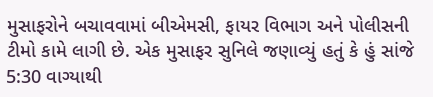મુસાફરોને બચાવવામાં બીએમસી, ફાયર વિભાગ અને પોલીસની ટીમો કામે લાગી છે. એક મુસાફર સુનિલે જણાવ્યું હતું કે હું સાંજે 5:30 વાગ્યાથી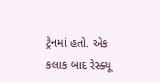ટ્રેનમાં હતો. એક કલાક બાદ રેસ્ક્યૂ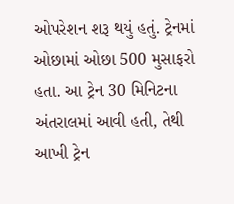ઓપરેશન શરૂ થયું હતું. ટ્રેનમાં ઓછામાં ઓછા 500 મુસાફરો હતા. આ ટ્રેન 30 મિનિટના અંતરાલમાં આવી હતી, તેથી આખી ટ્રેન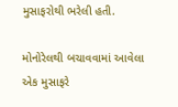મુસાફરોથી ભરેલી હતી.

મોનોરેલથી બચાવવામાં આવેલા એક મુસાફરે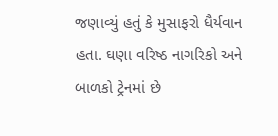જણાવ્યું હતું કે મુસાફરો ધૈર્યવાન હતા. ઘણા વરિષ્ઠ નાગરિકો અને બાળકો ટ્રેનમાં છે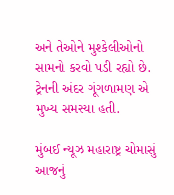અને તેઓને મુશ્કેલીઓનો સામનો કરવો પડી રહ્યો છે. ટ્રેનની અંદર ગૂંગળામણ એ મુખ્ય સમસ્યા હતી.

મુંબઈ ન્યૂઝ મહારાષ્ટ્ર ચોમાસું આજનું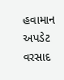હવામાન અપડેટ વરસાદ